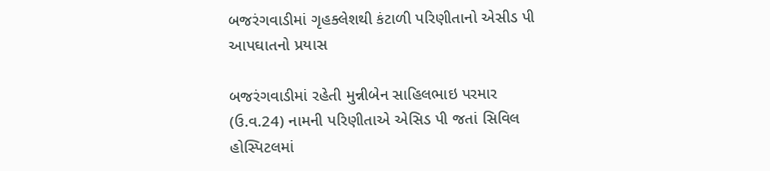બજરંગવાડીમાં ગૃહક્લેશથી કંટાળી પરિણીતાનો એસીડ પી આપઘાતનો પ્રયાસ

બજરંગવાડીમાં રહેતી મુન્નીબેન સાહિલભાઇ પરમાર (ઉ.વ.24) નામની પરિણીતાએ એસિડ પી જતાં સિવિલ હોસ્પિટલમાં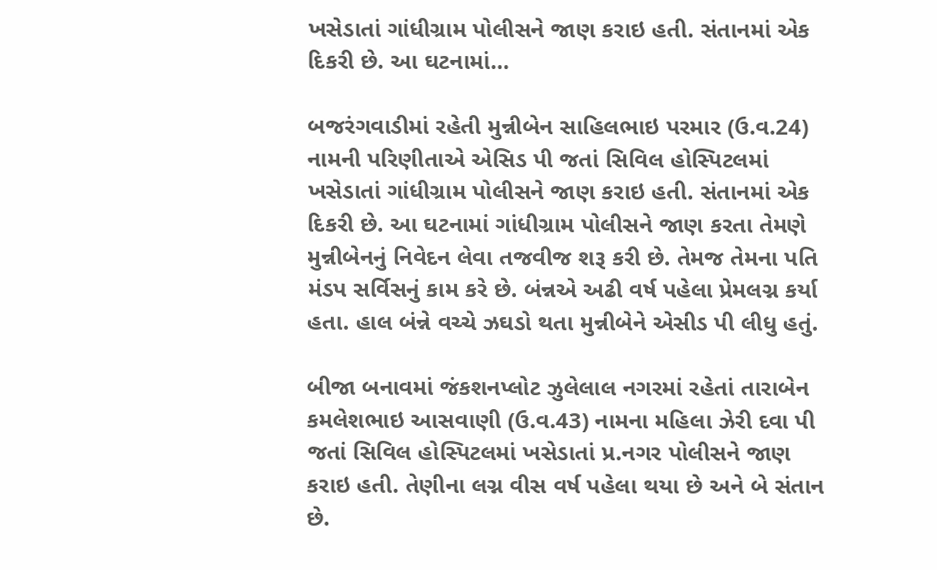ખસેડાતાં ગાંધીગ્રામ પોલીસને જાણ કરાઇ હતી. સંતાનમાં એક દિકરી છે. આ ઘટનામાં…

બજરંગવાડીમાં રહેતી મુન્નીબેન સાહિલભાઇ પરમાર (ઉ.વ.24) નામની પરિણીતાએ એસિડ પી જતાં સિવિલ હોસ્પિટલમાં ખસેડાતાં ગાંધીગ્રામ પોલીસને જાણ કરાઇ હતી. સંતાનમાં એક દિકરી છે. આ ઘટનામાં ગાંધીગ્રામ પોલીસને જાણ કરતા તેમણે મુન્નીબેનનું નિવેદન લેવા તજવીજ શરૂ કરી છે. તેમજ તેમના પતિ મંડપ સર્વિસનું કામ કરે છે. બંન્નએ અઢી વર્ષ પહેલા પ્રેમલગ્ન કર્યા હતા. હાલ બંન્ને વચ્ચે ઝઘડો થતા મુન્નીબેને એસીડ પી લીધુ હતું.

બીજા બનાવમાં જંકશનપ્લોટ ઝુલેલાલ નગરમાં રહેતાં તારાબેન કમલેશભાઇ આસવાણી (ઉ.વ.43) નામના મહિલા ઝેરી દવા પી જતાં સિવિલ હોસ્પિટલમાં ખસેડાતાં પ્ર.નગર પોલીસને જાણ કરાઇ હતી. તેણીના લગ્ન વીસ વર્ષ પહેલા થયા છે અને બે સંતાન છે.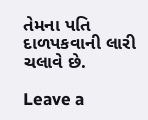તેમના પતિ દાળપકવાની લારી ચલાવે છે.

Leave a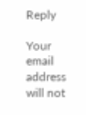Reply

Your email address will not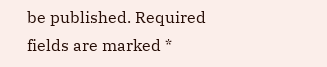be published. Required fields are marked *